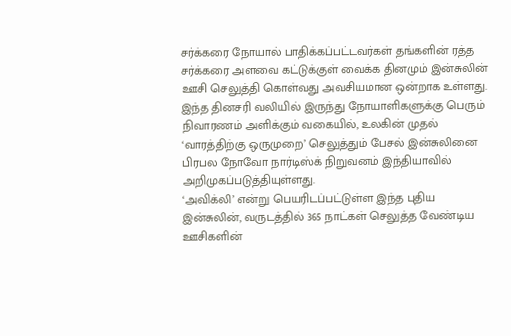சர்க்கரை நோயால் பாதிக்கப்பட்டவர்கள் தங்களின் ரத்த சர்க்கரை அளவை கட்டுக்குள் வைக்க தினமும் இன்சுலின் ஊசி செலுத்தி கொள்வது அவசியமான ஒன்றாக உள்ளது. இந்த தினசரி வலியில் இருந்து நோயாளிகளுக்கு பெரும் நிவாரணம் அளிக்கும் வகையில், உலகின் முதல் ‘வாரத்திற்கு ஒருமுறை’ செலுத்தும் பேசல் இன்சுலினை பிரபல நோவோ நார்டிஸ்க் நிறுவனம் இந்தியாவில் அறிமுகப்படுத்தியுள்ளது.
‘அவிக்லி’ என்று பெயரிடப்பட்டுள்ள இந்த புதிய இன்சுலின், வருடத்தில் 365 நாட்கள் செலுத்த வேண்டிய ஊசிகளின்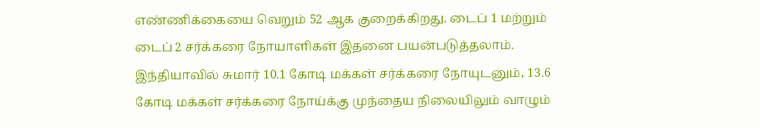எண்ணிக்கையை வெறும் 52 ஆக குறைக்கிறது. டைப் 1 மற்றும் டைப் 2 சர்க்கரை நோயாளிகள் இதனை பயன்படுத்தலாம். இந்தியாவில் சுமார் 10.1 கோடி மக்கள் சர்க்கரை நோயுடனும், 13.6 கோடி மக்கள் சர்க்கரை நோய்க்கு முந்தைய நிலையிலும் வாழும்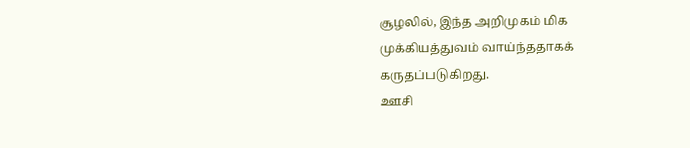சூழலில், இந்த அறிமுகம் மிக முக்கியத்துவம் வாய்ந்ததாகக் கருதப்படுகிறது.
ஊசி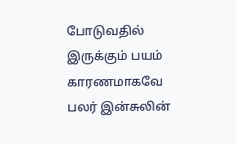போடுவதில் இருக்கும் பயம் காரணமாகவே பலர் இன்சுலின்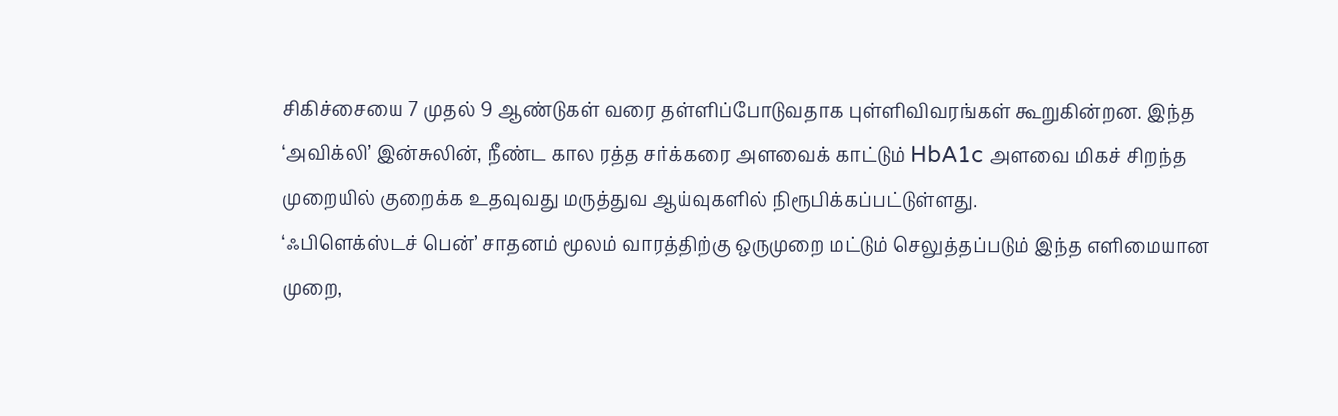சிகிச்சையை 7 முதல் 9 ஆண்டுகள் வரை தள்ளிப்போடுவதாக புள்ளிவிவரங்கள் கூறுகின்றன. இந்த ‘அவிக்லி’ இன்சுலின், நீண்ட கால ரத்த சர்க்கரை அளவைக் காட்டும் HbA1c அளவை மிகச் சிறந்த முறையில் குறைக்க உதவுவது மருத்துவ ஆய்வுகளில் நிரூபிக்கப்பட்டுள்ளது.
‘ஃபிளெக்ஸ்டச் பென்’ சாதனம் மூலம் வாரத்திற்கு ஒருமுறை மட்டும் செலுத்தப்படும் இந்த எளிமையான முறை,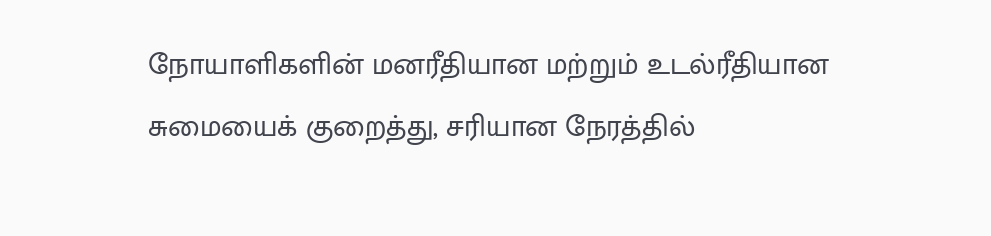நோயாளிகளின் மனரீதியான மற்றும் உடல்ரீதியான சுமையைக் குறைத்து, சரியான நேரத்தில்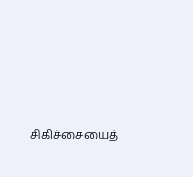சிகிச்சையைத்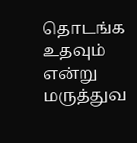தொடங்க உதவும் என்று மருத்துவ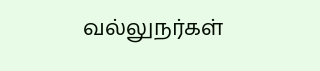வல்லுநர்கள்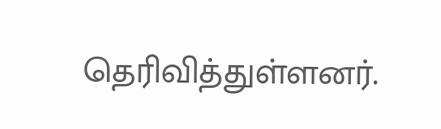தெரிவித்துள்ளனர்.